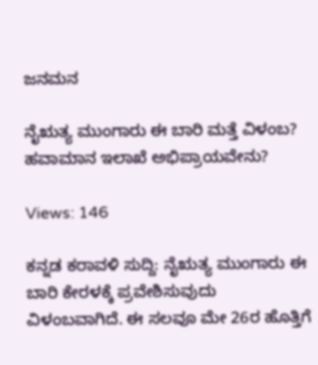ಜನಮನ

ನೈಋತ್ಯ ಮುಂಗಾರು ಈ ಬಾರಿ ಮತ್ತೆ ವಿಳಂಬ? ಹವಾಮಾನ ಇಲಾಖೆ ಅಭಿಪ್ರಾಯವೇನು?

Views: 146

ಕನ್ನಡ ಕರಾವಳಿ ಸುದ್ದಿ: ನೈಋತ್ಯ ಮುಂಗಾರು ಈ ಬಾರಿ ಕೇರಳಕ್ಕೆ ಪ್ರವೇಶಿಸುವುದು ವಿಳಂಬವಾಗಿದೆ. ಈ ಸಲವೂ ಮೇ 26ರ ಹೊತ್ತಿಗೆ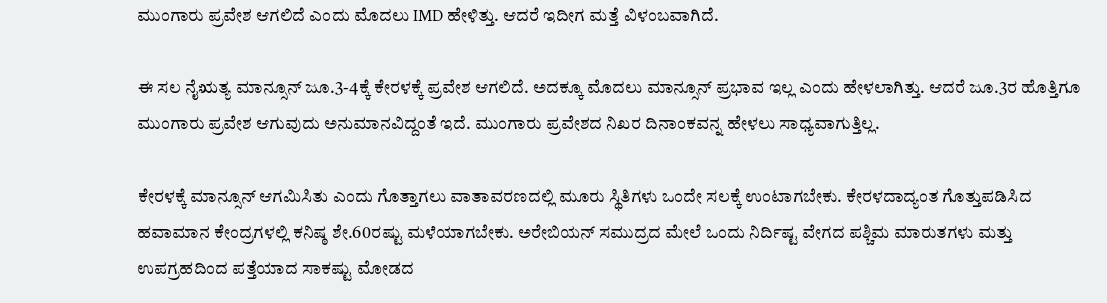ಮುಂಗಾರು ಪ್ರವೇಶ ಆಗಲಿದೆ ಎಂದು ಮೊದಲು IMD ಹೇಳಿತ್ತು. ಆದರೆ ಇದೀಗ ಮತ್ತೆ ವಿಳಂಬವಾಗಿದೆ.

ಈ ಸಲ ನೈಋತ್ಯ ಮಾನ್ಸೂನ್‌ ಜೂ.3-4ಕ್ಕೆ ಕೇರಳಕ್ಕೆ ಪ್ರವೇಶ ಆಗಲಿದೆ. ಅದಕ್ಕೂ ಮೊದಲು ಮಾನ್ಸೂನ್‌‌ ಪ್ರಭಾವ ಇಲ್ಲ ಎಂದು ಹೇಳಲಾಗಿತ್ತು. ಆದರೆ ಜೂ.3ರ ಹೊತ್ತಿಗೂ ಮುಂಗಾರು ಪ್ರವೇಶ ಆಗುವುದು ಅನುಮಾನವಿದ್ದಂತೆ ಇದೆ. ಮುಂಗಾರು ಪ್ರವೇಶದ ನಿಖರ ದಿನಾಂಕವನ್ನ ಹೇಳಲು ಸಾಧ್ಯವಾಗುತ್ತಿಲ್ಲ.

ಕೇರಳಕ್ಕೆ ಮಾನ್ಸೂನ್‌ ಆಗಮಿಸಿತು ಎಂದು ಗೊತ್ತಾಗಲು ವಾತಾವರಣದಲ್ಲಿ ಮೂರು ಸ್ಥಿತಿಗಳು ಒಂದೇ ಸಲಕ್ಕೆ ಉಂಟಾಗಬೇಕು. ಕೇರಳದಾದ್ಯಂತ ಗೊತ್ತುಪಡಿಸಿದ ಹವಾಮಾನ ಕೇಂದ್ರಗಳಲ್ಲಿ ಕನಿಷ್ಠ ಶೇ.60ರಷ್ಟು ಮಳೆಯಾಗಬೇಕು. ಅರೇಬಿಯನ್ ಸಮುದ್ರದ ಮೇಲೆ ಒಂದು ನಿರ್ದಿಷ್ಟ ವೇಗದ ಪಶ್ಚಿಮ ಮಾರುತಗಳು ಮತ್ತು ಉಪಗ್ರಹದಿಂದ ಪತ್ತೆಯಾದ ಸಾಕಷ್ಟು ಮೋಡದ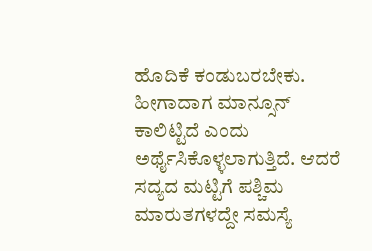ಹೊದಿಕೆ ಕಂಡುಬರಬೇಕು. ಹೀಗಾದಾಗ ಮಾನ್ಸೂನ್‌ ಕಾಲಿಟ್ಟಿದೆ ಎಂದು ಅರ್ಥೈಸಿಕೊಳ್ಳಲಾಗುತ್ತಿದೆ. ಆದರೆ ಸದ್ಯದ ಮಟ್ಟಿಗೆ ಪಶ್ಚಿಮ ಮಾರುತಗಳದ್ದೇ ಸಮಸ್ಯೆ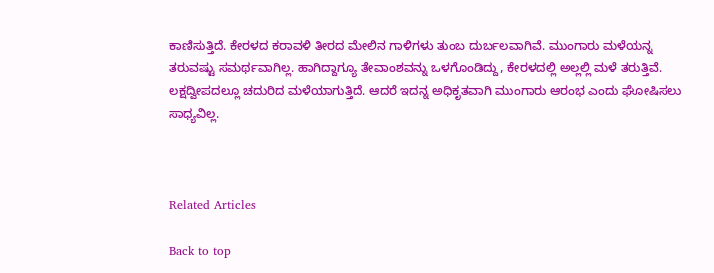ಕಾಣಿಸುತ್ತಿದೆ. ಕೇರಳದ ಕರಾವಳಿ ತೀರದ ಮೇಲಿನ ಗಾಳಿಗಳು ತುಂಬ ದುರ್ಬಲವಾಗಿವೆ. ಮುಂಗಾರು ಮಳೆಯನ್ನ ತರುವಷ್ಟು ಸಮರ್ಥವಾಗಿಲ್ಲ. ಹಾಗಿದ್ದಾಗ್ಯೂ ತೇವಾಂಶವನ್ನು ಒಳಗೊಂಡಿದ್ದು, ಕೇರಳದಲ್ಲಿ ಅಲ್ಲಲ್ಲಿ ಮಳೆ ತರುತ್ತಿವೆ. ಲಕ್ಷದ್ವೀಪದಲ್ಲೂ ಚದುರಿದ ಮಳೆಯಾಗುತ್ತಿದೆ. ಆದರೆ ಇದನ್ನ ಅಧಿಕೃತವಾಗಿ ಮುಂಗಾರು ಆರಂಭ ಎಂದು ಘೋಷಿಸಲು ಸಾಧ್ಯವಿಲ್ಲ.



Related Articles

Back to top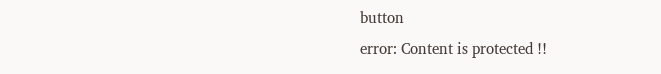button
error: Content is protected !!